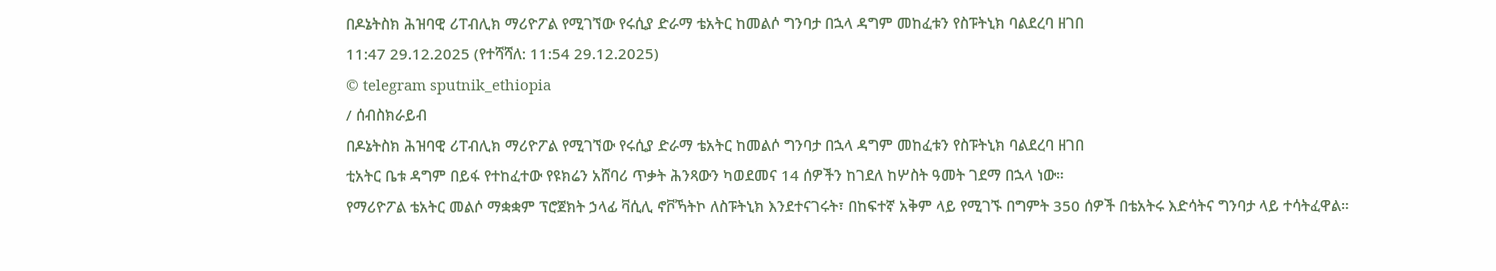በዶኔትስክ ሕዝባዊ ሪፐብሊክ ማሪዮፖል የሚገኘው የሩሲያ ድራማ ቴአትር ከመልሶ ግንባታ በኋላ ዳግም መከፈቱን የስፑትኒክ ባልደረባ ዘገበ
11:47 29.12.2025 (የተሻሻለ: 11:54 29.12.2025)
© telegram sputnik_ethiopia
/ ሰብስክራይብ
በዶኔትስክ ሕዝባዊ ሪፐብሊክ ማሪዮፖል የሚገኘው የሩሲያ ድራማ ቴአትር ከመልሶ ግንባታ በኋላ ዳግም መከፈቱን የስፑትኒክ ባልደረባ ዘገበ
ቲአትር ቤቱ ዳግም በይፋ የተከፈተው የዩክሬን አሸባሪ ጥቃት ሕንጻውን ካወደመና 14 ሰዎችን ከገደለ ከሦስት ዓመት ገደማ በኋላ ነው።
የማሪዮፖል ቴአትር መልሶ ማቋቋም ፕሮጀክት ኃላፊ ቫሲሊ ኖቮኻትኮ ለስፑትኒክ እንደተናገሩት፣ በከፍተኛ አቅም ላይ የሚገኙ በግምት 350 ሰዎች በቴአትሩ እድሳትና ግንባታ ላይ ተሳትፈዋል።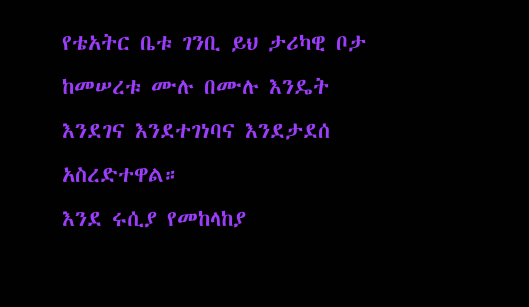የቴአትር ቤቱ ገንቢ ይህ ታሪካዊ ቦታ ከመሠረቱ ሙሉ በሙሉ እንዴት እንደገና እንደተገነባና እንደታደሰ አስረድተዋል።
እንደ ሩሲያ የመከላከያ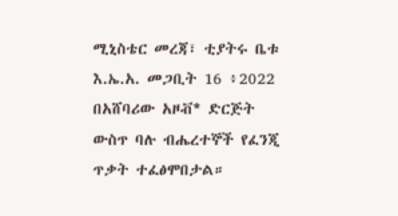ሚኒስቴር መረጃ፣ ቲያትሩ ቤቱ እ.ኤ.አ. መጋቢት 16 ፥2022 በአሸባሪው አዞቭ* ድርጅት ውስጥ ባሉ ብሔረተኞች የፈንጂ ጥቃት ተፈፅሞበታል።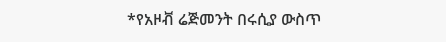*የአዞቭ ሬጅመንት በሩሲያ ውስጥ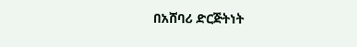በአሸባሪ ድርጅትነት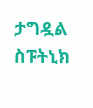ታግዷል
ስፑትኒክ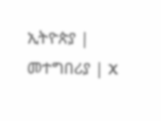ኢትዮጵያ | መተግበሪያ | X